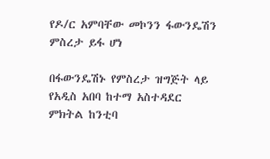የዶ/ር አምባቸው መኮንን ፋውንዴሽን ምስረታ ይፋ ሆነ

በፋውንዴሽኑ የምስረታ ዝግጅት ላይ የአዲስ አበባ ከተማ አስተዳደር ምክትል ከንቲባ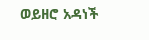ወይዘሮ አዳነች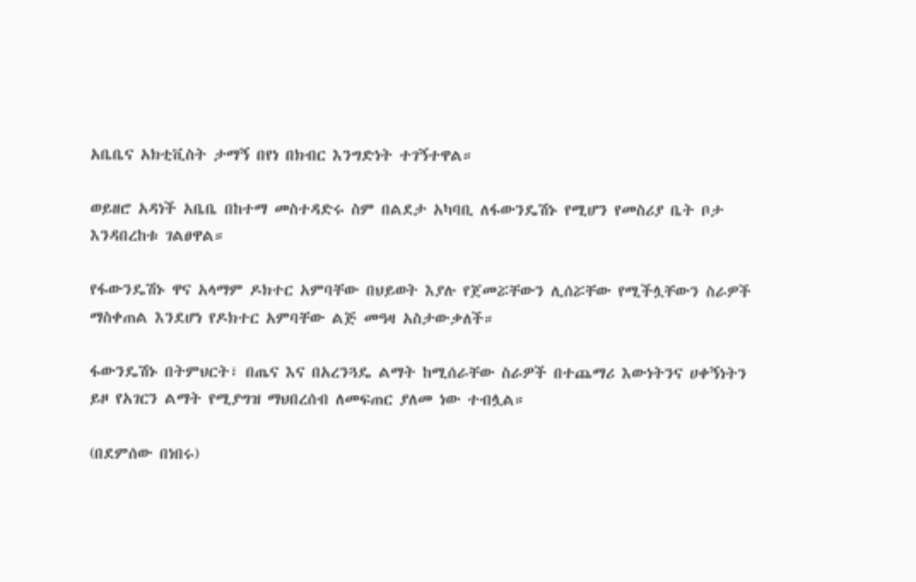አቤቤና አክቲቪስት ታማኝ በየነ በክብር እንግድነት ተገኝተዋል።

ወይዘሮ አዳነች አቤቤ በከተማ መስተዳድሩ ስም በልደታ አካባቢ ለፋውንዴሽኑ የሚሆን የመስሪያ ቤት ቦታ እንዳበረከቱ ገልፀዋል።

የፋውንዴሽኑ ዋና አላማም ዶክተር አምባቸው በህይወት እያሉ የጀመሯቸውን ሊሰሯቸው የሚችሏቸውን ስራዎች ማስቀጠል እንደሆነ የዶክተር አምባቸው ልጅ መዓዛ አስታውቃለች።

ፋውንዴሽኑ በትምህርት፣ በጤና እና በአረንጓዴ ልማት ከሚሰራቸው ስራዎች በተጨማሪ እውነትንና ሀቀኝነትን ይዞ የአገርን ልማት የሚያግዝ ማህበረሰብ ለመፍጠር ያለመ ነው ተብሏል።

(በደምሰው በነበሩ)